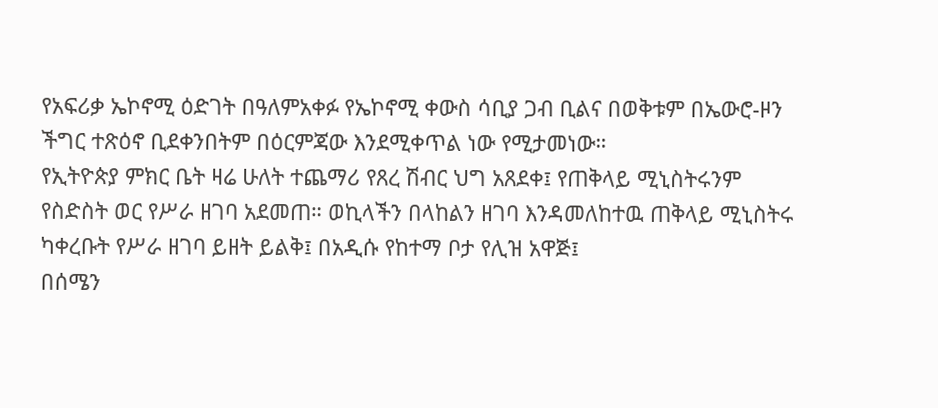የአፍሪቃ ኤኮኖሚ ዕድገት በዓለምአቀፉ የኤኮኖሚ ቀውስ ሳቢያ ጋብ ቢልና በወቅቱም በኤውሮ-ዞን ችግር ተጽዕኖ ቢደቀንበትም በዕርምጃው እንደሚቀጥል ነው የሚታመነው።
የኢትዮጵያ ምክር ቤት ዛሬ ሁለት ተጨማሪ የጸረ ሽብር ህግ አጸደቀ፤ የጠቅላይ ሚኒስትሩንም የስድስት ወር የሥራ ዘገባ አደመጠ። ወኪላችን በላከልን ዘገባ እንዳመለከተዉ ጠቅላይ ሚኒስትሩ ካቀረቡት የሥራ ዘገባ ይዘት ይልቅ፤ በአዲሱ የከተማ ቦታ የሊዝ አዋጅ፤
በሰሜን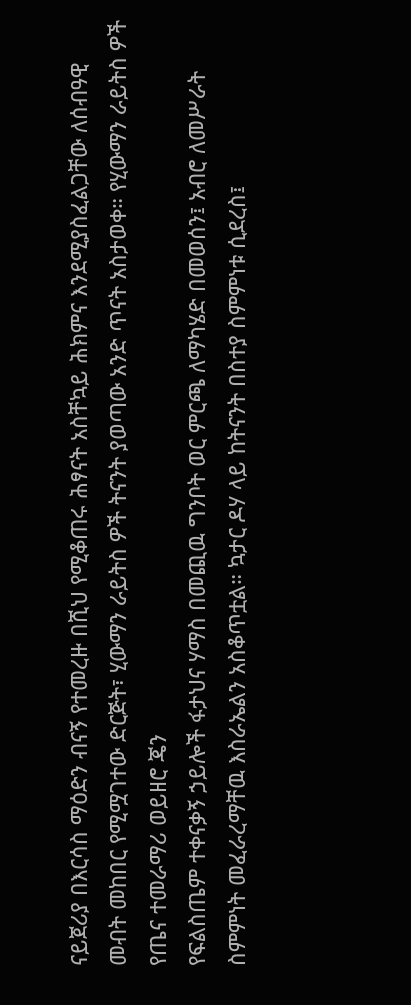ናይጀሪያ በእርሳስ ማዕድን ብናኝ የተመረዙ በሺህ የሚቆጠሩ ሕፃናት አስቸኳይ ሕክምና እንደሚያስፈልጋቸው ለሰብዓዊ መብት መከበር የሚሟገተው ድርጅት፣ ሂውማን ራይትስ ዎች ትናንት ያወጣው አንድ ጥናት አስታወቀ። የሂውማን ራይትስ ዎች የጤና ተመራማሪ ወይዘሮ ጄን
የፍልስጤም ተቀናቃኝ ኃይሎች ፋታህና ሃማስ በመጪዉ ግንቦት ወር ምርጫ ለማካሄድ በመወሰን፤ አብሮ ለመሥራት ስምምነት መፈራረማቸዉ እስራኤልን አስቆጥቷል። ኳታር ዶሃ ላይ ከትናንት በስተያ ስምምነቱ ሲደረስ፤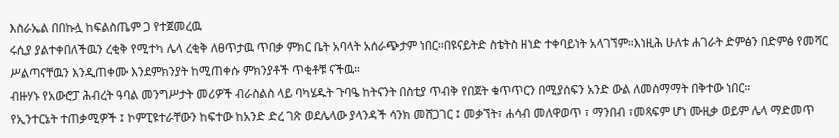እስራኤል በበኩሏ ከፍልስጤም ጋ የተጀመረዉ
ሩሲያ ያልተቀበለችዉን ረቂቅ የሚተካ ሌላ ረቂቅ ለፀጥታዉ ጥበቃ ምክር ቤት አባላት አሰራጭታም ነበር።በዩናይትድ ስቴትስ ዘነድ ተቀባይነት አላገኘም።እነዚሕ ሁለቱ ሐገራት ድምፅን በድምፅ የመሻር ሥልጣናቸዉን እንዲጠቀሙ እንደምክንያት ከሚጠቀሱ ምክንያቶች ጥቂቶቹ ናችዉ።
ብዙሃኑ የአውሮፓ ሕብረት ዓባል መንግሥታት መሪዎች ብራስልስ ላይ ባካሄዱት ጉባዔ ከትናንት በስቲያ ጥብቅ የበጀት ቁጥጥርን በሚያሰፍን አንድ ውል ለመስማማት በቅተው ነበር።
የኢንተርኔት ተጠቃሚዎች ፤ ኮምፒዩተራቸውን ከፍተው ከአንድ ድረ ገጽ ወደሌላው ያላንዳች ሳንክ መሸጋገር ፤ መቃኘት፣ ሐሳብ መለዋወጥ ፣ ማንበብ ፣መጻፍም ሆነ ሙዚቃ ወይም ሌላ ማድመጥ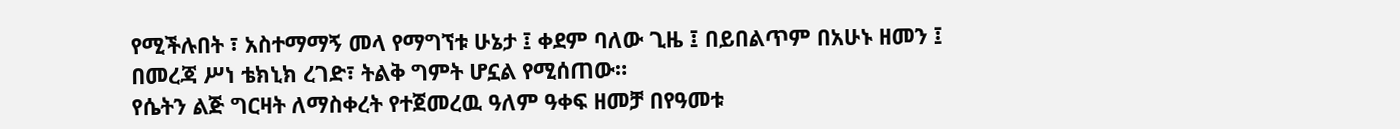የሚችሉበት ፣ አስተማማኝ መላ የማግኘቱ ሁኔታ ፤ ቀደም ባለው ጊዜ ፤ በይበልጥም በአሁኑ ዘመን ፤ በመረጃ ሥነ ቴክኒክ ረገድ፣ ትልቅ ግምት ሆኗል የሚሰጠው።
የሴትን ልጅ ግርዛት ለማስቀረት የተጀመረዉ ዓለም ዓቀፍ ዘመቻ በየዓመቱ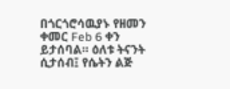በጎርጎሮሳዉያኑ የዘመን ቀመር Feb 6 ቀን ይታሰባል። ዕለቱ ትናንት ሲታሰብ፤ የሴትን ልጅ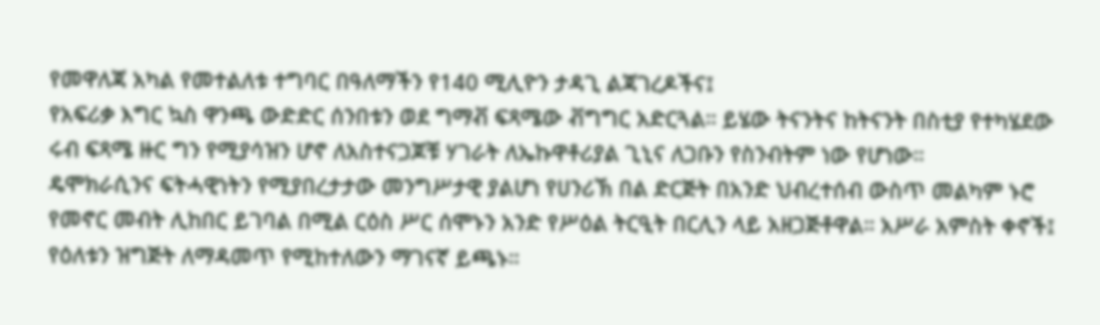የመዋለጃ አካል የመተልለቱ ተግባር በዓለማችን የ140 ሚሊዮን ታዳጊ ልጃገረዶችና፤
የአፍሪቃ እግር ኳስ ዋንጫ ውድድር ሰንበቱን ወደ ግማቭ ፍጻሜው ቭግግር አድርጓል። ይሄው ትናንትና ከትናንት በስቲያ የተካሄደው ሩብ ፍጻሜ ዙር ግን የሚያሳዝን ሆኖ ለአስተናጋጆቹ ሃገራት ለኤኩዋቶሪያል ጊኒና ለጋቡን የስንብትም ነው የሆነው።
ዴሞክራሲንና ፍትሓዊነትን የሚያበረታታው መንግሥታዊ ያልሆነ የሀንሪኽ በል ድርጅት በአንድ ህብረተሰብ ውስጥ መልካም ኑሮ የመኖር መብት ሊከበር ይገባል በሚል ርዕስ ሥር ሰሞኑን አንድ የሥዕል ትርዒት በርሊን ላይ አዘጋጅቶዋል። አሥራ አምስት ቀኖች፤
የዕለቱን ዝግጅት ለማዳመጥ የሚከተለውን ማገናኛ ይጫኑ።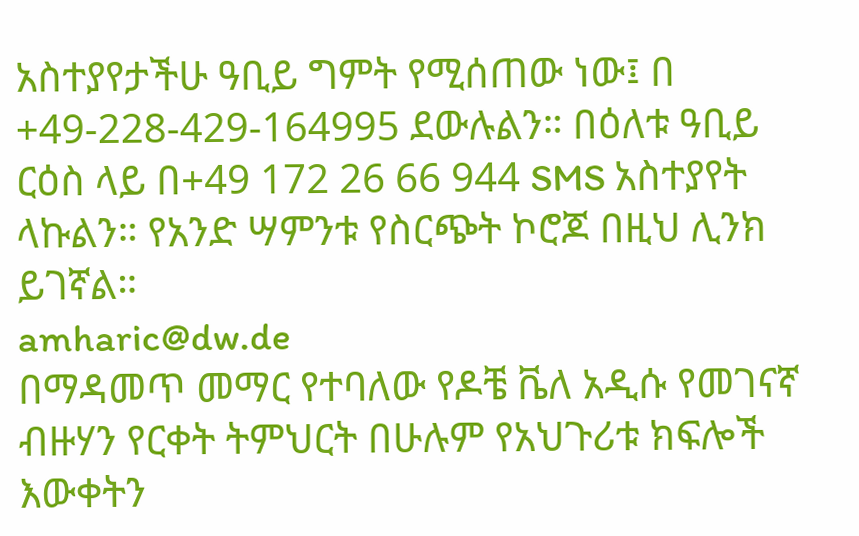አስተያየታችሁ ዓቢይ ግምት የሚሰጠው ነው፤ በ +49-228-429-164995 ደውሉልን። በዕለቱ ዓቢይ ርዕስ ላይ በ+49 172 26 66 944 SMS አስተያየት ላኩልን። የአንድ ሣምንቱ የስርጭት ኮሮጆ በዚህ ሊንክ ይገኛል።
amharic@dw.de
በማዳመጥ መማር የተባለው የዶቼ ቬለ አዲሱ የመገናኛ ብዙሃን የርቀት ትምህርት በሁሉም የአህጉሪቱ ክፍሎች እውቀትን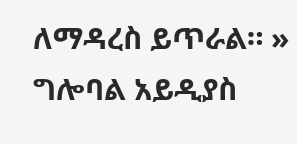ለማዳረስ ይጥራል። »
ግሎባል አይዲያስ